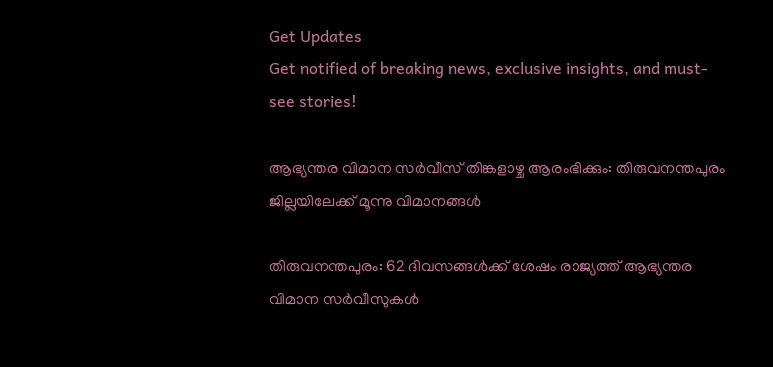Get Updates
Get notified of breaking news, exclusive insights, and must-see stories!

ആഭ്യന്തര വിമാന സര്‍വീസ് തിങ്കളാഴ്ച ആരംഭിക്കും: തിരുവനന്തപുരം ജില്ലയിലേക്ക് മൂന്നു വിമാനങ്ങള്‍

തിരുവനന്തപുരം: 62 ദിവസങ്ങൾക്ക് ശേഷം രാജ്യത്ത് ആഭ്യന്തര വിമാന സർവീസുകൾ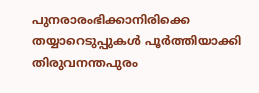പുനരാരംഭിക്കാനിരിക്കെ തയ്യാറെടുപ്പുകൾ പൂർത്തിയാക്കി തിരുവനന്തപുരം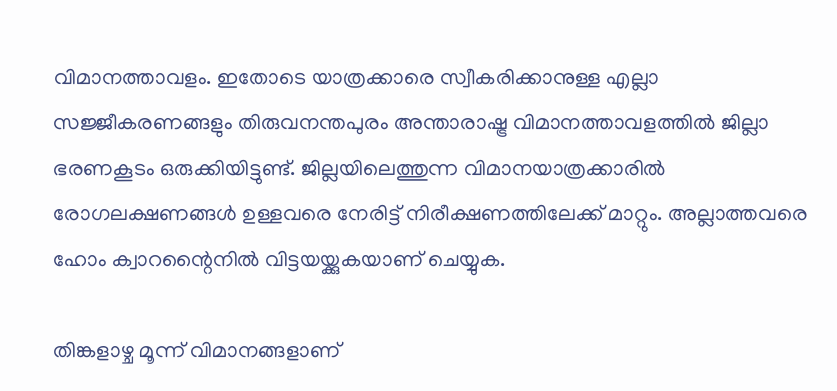വിമാനത്താവളം. ഇതോടെ യാത്രക്കാരെ സ്വീകരിക്കാനുള്ള എല്ലാ സജ്ജീകരണങ്ങളും തിരുവനന്തപുരം അന്താരാഷ്ട്ര വിമാനത്താവളത്തിൽ ജില്ലാ ഭരണകൂടം ഒരുക്കിയിട്ടുണ്ട്. ജില്ലയിലെത്തുന്ന വിമാനയാത്രക്കാരിൽ രോഗലക്ഷണങ്ങൾ ഉള്ളവരെ നേരിട്ട് നിരീക്ഷണത്തിലേക്ക് മാറ്റും. അല്ലാത്തവരെ ഹോം ക്വാറന്റൈനില്‍ വിട്ടയയ്ക്കുകയാണ് ചെയ്യുക.

തിങ്കളാഴ്ച മൂന്ന് വിമാനങ്ങളാണ്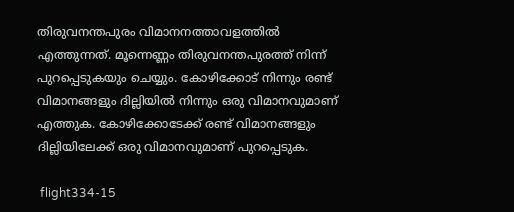തിരുവനന്തപുരം വിമാനനത്താവളത്തിൽ എത്തുന്നത്. മൂന്നെണ്ണം തിരുവനന്തപുരത്ത് നിന്ന് പുറപ്പെടുകയും ചെയ്യും. കോഴിക്കോട് നിന്നും രണ്ട് വിമാനങ്ങളും ദില്ലിയില്‍ നിന്നും ഒരു വിമാനവുമാണ് എത്തുക. കോഴിക്കോടേക്ക് രണ്ട് വിമാനങ്ങളും ദില്ലിയിലേക്ക് ഒരു വിമാനവുമാണ് പുറപ്പെടുക.

 flight334-15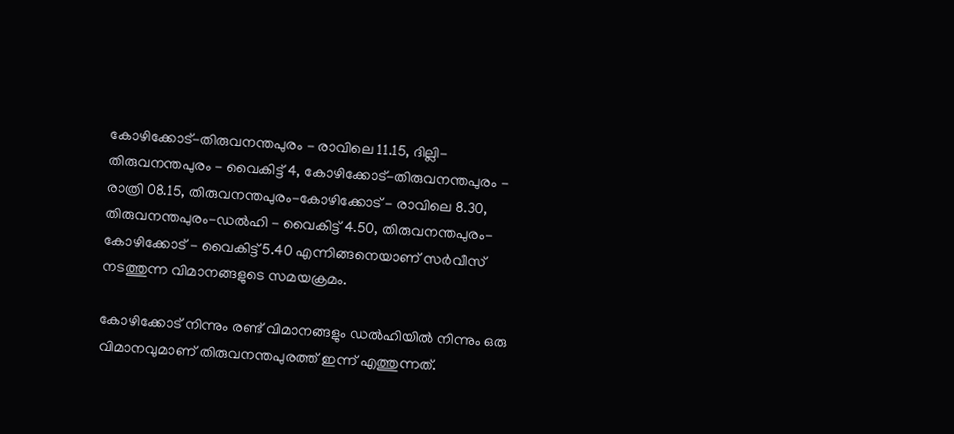കോഴിക്കോട്-തിരുവനന്തപുരം - രാവിലെ 11.15, ദില്ലി-തിരുവനന്തപുരം - വൈകിട്ട് 4, കോഴിക്കോട്-തിരുവനന്തപുരം - രാത്രി 08.15, തിരുവനന്തപുരം-കോഴിക്കോട് - രാവിലെ 8.30, തിരുവനന്തപുരം-ഡല്‍ഹി - വൈകിട്ട് 4.50, തിരുവനന്തപുരം-കോഴിക്കോട് - വൈകിട്ട് 5.40 എന്നിങ്ങനെയാണ് സർവീസ് നടത്തുന്ന വിമാനങ്ങളുടെ സമയക്രമം.

കോഴിക്കോട് നിന്നും രണ്ട് വിമാനങ്ങളും ഡല്‍ഹിയില്‍ നിന്നും ഒരു വിമാനവുമാണ് തിരുവനന്തപുരത്ത് ഇന്ന് എത്തുന്നത്.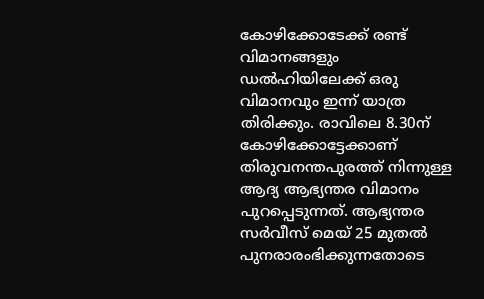കോഴിക്കോടേക്ക് രണ്ട് വിമാനങ്ങളും ഡല്‍ഹിയിലേക്ക് ഒരു വിമാനവും ഇന്ന് യാത്ര തിരിക്കും. രാവിലെ 8.30ന് കോഴിക്കോട്ടേക്കാണ് തിരുവനന്തപുരത്ത് നിന്നുള്ള ആദ്യ ആഭ്യന്തര വിമാനം പുറപ്പെടുന്നത്. ആഭ്യന്തര സർവീസ് മെയ് 25 മുതൽ പുനരാരംഭിക്കുന്നതോടെ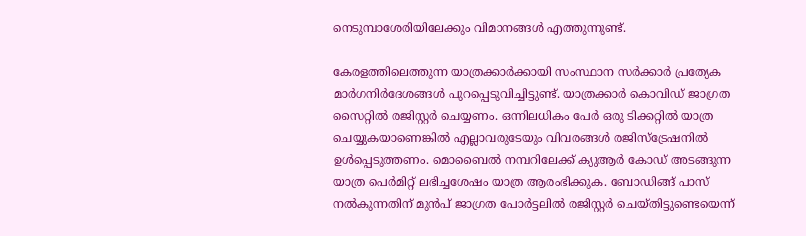നെടുമ്പാശേരിയിലേക്കും വിമാനങ്ങൾ എത്തുന്നുണ്ട്.

കേരളത്തിലെത്തുന്ന യാത്രക്കാർക്കായി സംസ്ഥാന സർക്കാർ പ്രത്യേക മാർഗനിർദേശങ്ങൾ പുറപ്പെടുവിച്ചിട്ടുണ്ട്. യാത്രക്കാർ കൊവിഡ് ജാഗ്രത സൈറ്റിൽ രജിസ്റ്റർ ചെയ്യണം. ഒന്നിലധികം പേർ ഒരു ടിക്കറ്റിൽ യാത്ര ചെയ്യുകയാണെങ്കിൽ എല്ലാവരുടേയും വിവരങ്ങൾ രജിസ്ട്രേഷനിൽ ഉൾപ്പെടുത്തണം. മൊബൈൽ നമ്പറിലേക്ക് ക്യുആർ കോഡ് അടങ്ങുന്ന യാത്ര പെർമിറ്റ് ലഭിച്ചശേഷം യാത്ര ആരംഭിക്കുക. ബോഡിങ്ങ് പാസ് നൽകുന്നതിന് മുൻപ് ജാഗ്രത പോർട്ടലിൽ രജിസ്റ്റർ ചെയ്തിട്ടുണ്ടെയെന്ന്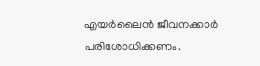എയർലൈൻ ജീവനക്കാർ പരിശോധിക്കണം.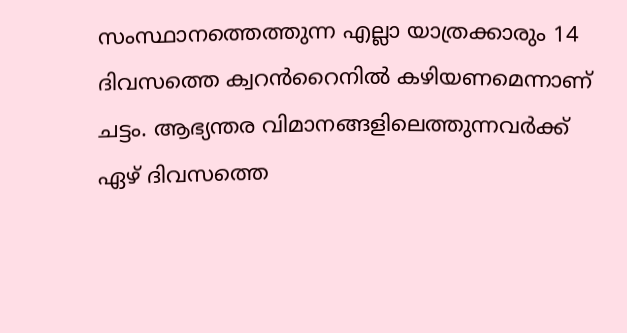സംസ്ഥാനത്തെത്തുന്ന എല്ലാ യാത്രക്കാരും 14 ദിവസത്തെ ക്വറൻറൈനിൽ കഴിയണമെന്നാണ് ചട്ടം. ആഭ്യന്തര വിമാനങ്ങളിലെത്തുന്നവർക്ക് ഏഴ് ദിവസത്തെ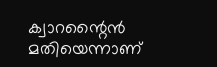ക്വാറന്റൈൻ മതിയെന്നാണ്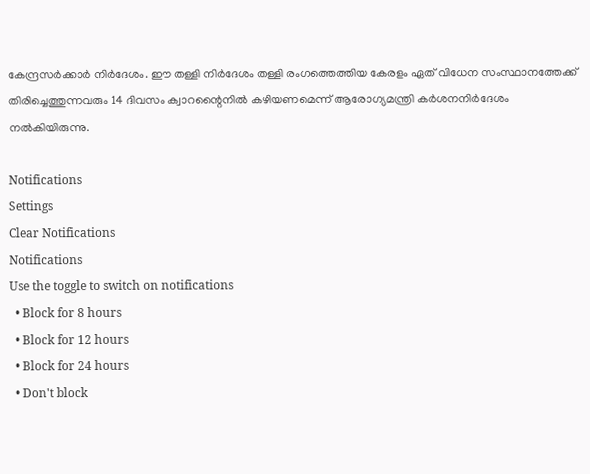കേന്ദ്രസർക്കാർ നിർദേശം. ഈ തള്ളി നിർദേശം തള്ളി രംഗത്തെത്തിയ കേരളം ഏത് വിധേന സംസ്ഥാനത്തേക്ക് തിരിച്ചെത്തുന്നവരും 14 ദിവസം ക്വാറന്റൈനിൽ കഴിയണമെന്ന് ആരോഗ്യമന്ത്രി കർശനനിർദേശം നൽകിയിരുന്നു.

Notifications
Settings
Clear Notifications
Notifications
Use the toggle to switch on notifications
  • Block for 8 hours
  • Block for 12 hours
  • Block for 24 hours
  • Don't block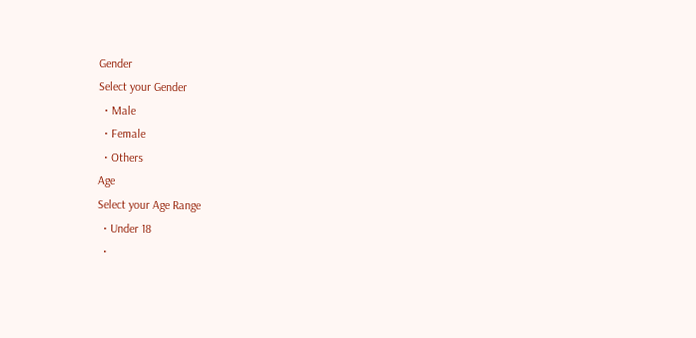Gender
Select your Gender
  • Male
  • Female
  • Others
Age
Select your Age Range
  • Under 18
  •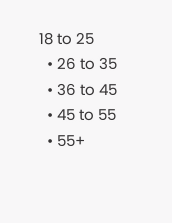18 to 25
  • 26 to 35
  • 36 to 45
  • 45 to 55
  • 55+